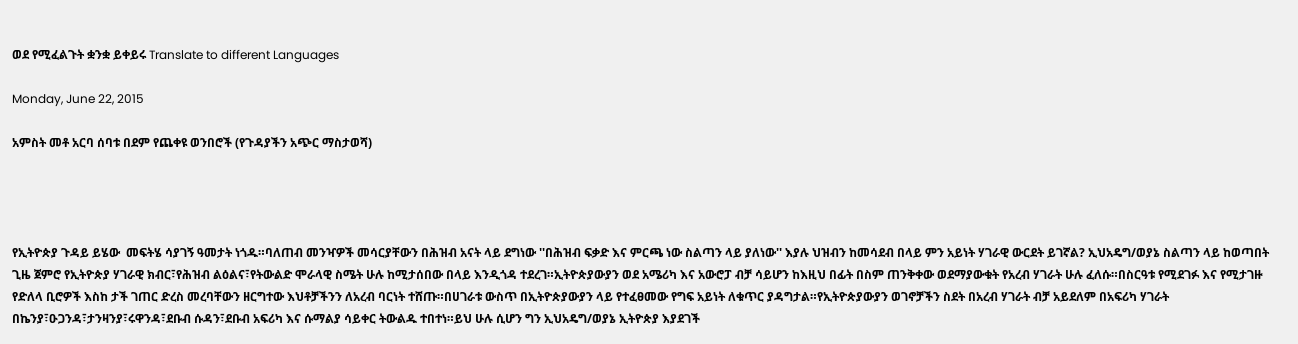ወደ የሚፈልጉት ቋንቋ ይቀይሩ Translate to different Languages

Monday, June 22, 2015

አምስት መቶ አርባ ሰባቱ በደም የጨቀዩ ወንበሮች (የጉዳያችን አጭር ማስታወሻ)




የኢትዮጵያ ጉዳይ ይሄው  መፍትሄ ሳያገኝ ዓመታት ነጎዱ።ባለጠብ መንዣዎች መሳርያቸውን በሕዝብ አናት ላይ ደግነው ''በሕዝብ ፍቃድ እና ምርጫ ነው ስልጣን ላይ ያለነው'' እያሉ ህዝብን ከመሳደብ በላይ ምን አይነት ሃገራዊ ውርደት ይገኛል? ኢህአዴግ/ወያኔ ስልጣን ላይ ከወጣበት ጊዜ ጀምሮ የኢትዮጵያ ሃገራዊ ክብር፣የሕዝብ ልዕልና፣የትውልድ ሞራላዊ ስሜት ሁሉ ከሚታሰበው በላይ እንዲጎዳ ተደረገ።ኢትዮጵያውያን ወደ አሜሪካ እና አውሮፓ ብቻ ሳይሆን ከእዚህ በፊት በስም ጠንቅቀው ወደማያውቁት የአረብ ሃገራት ሁሉ ፈለሱ።በስርዓቱ የሚደገፉ እና የሚታገዙ የድለላ ቢሮዎች እስከ ታች ገጠር ድረስ መረባቸውን ዘርግተው እህቶቻችንን ለአረብ ባርነት ተሸጡ።በሀገራቱ ውስጥ በኢትዮጵያውያን ላይ የተፈፀመው የግፍ አይነት ለቁጥር ያዳግታል።የኢትዮጵያውያን ወገኖቻችን ስደት በአረብ ሃገራት ብቻ አይደለም በአፍሪካ ሃገራት በኬንያ፣ዑጋንዳ፣ታንዛንያ፣ሩዋንዳ፣ደቡብ ሱዳን፣ደቡብ አፍሪካ እና ሱማልያ ሳይቀር ትውልዱ ተበተነ።ይህ ሁሉ ሲሆን ግን ኢህአዴግ/ወያኔ ኢትዮጵያ እያደገች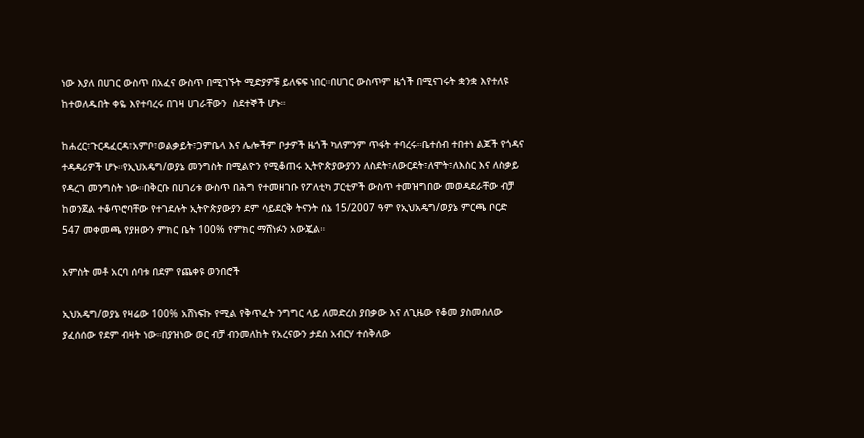ነው እያለ በሀገር ውስጥ በአፈና ውስጥ በሚገኙት ሚድያዎቹ ይለፍፍ ነበር።በሀገር ውስጥም ዜጎች በሚናገሩት ቋንቋ እየተለዩ ከተወለዱበት ቀዬ እየተባረሩ በገዛ ሀገራቸውን  ስደተኞች ሆኑ።

ከሐረር፣ጉርዳፈርዳ፣አምቦ፣ወልቃይት፣ጋምቤላ እና ሌሎችም ቦታዎች ዜጎች ካለምንም ጥፋት ተባረሩ።ቤተሰብ ተበተነ ልጆች የጎዳና ተዳዳሪዎች ሆኑ።የኢህአዴግ/ወያኔ መንግስት በሚልዮን የሚቆጠሩ ኢትዮጵያውያንን ለስደት፣ለውርደት፣ለሞት፣ለእስር እና ለስቃይ የዳረገ መንግስት ነው።በቅርቡ በሀገሪቱ ውስጥ በሕግ የተመዘገቡ የፖለቲካ ፓርቲዎች ውስጥ ተመዝግበው መወዳደራቸው ብቻ ከወንጀል ተቆጥሮባቸው የተገደሉት ኢትዮጵያውያን ደም ሳይደርቅ ትናንት ሰኔ 15/2007 ዓም የኢህአዴግ/ወያኔ ምርጫ ቦርድ 547 መቀመጫ የያዘውን ምክር ቤት 100% የምክር ማሸነፉን አውጇል።

አምስት መቶ አርባ ሰባቱ በደም የጨቀዩ ወንበሮች

ኢህአዴግ/ወያኔ የዛሬው 100% አሸነፍኩ የሚል የቅጥፈት ንግግር ላይ ለመድረስ ያበቃው እና ለጊዜው የቆመ ያስመሰለው ያፈሰሰው የደም ብዛት ነው።በያዝነው ወር ብቻ ብንመለከት የአረናውን ታደሰ አብርሃ ተሰቅለው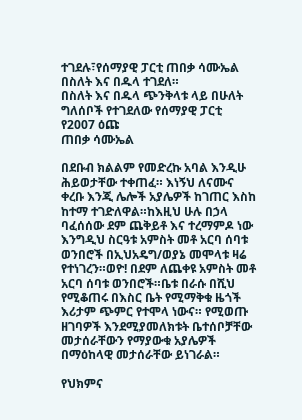ተገደሉ፣የሰማያዊ ፓርቲ ጠበቃ ሳሙኤል በስለት እና በዱላ ተገደለ።
በስለት እና በዱላ ጭንቅላቱ ላይ በሁለት ግለሰቦች የተገደለው የሰማያዊ ፓርቲ የ2007 ዕጩ
ጠበቃ ሳሙኤል

በደቡብ ክልልም የመድረኩ አባል እንዲሁ ሕይወታቸው ተቀጠፈ። እነኝህ ለናሙና ቀረቡ እንጂ ሌሎች አያሌዎች ከገጠር እስከ ከተማ ተገድለዋል።ከእዚህ ሁሉ በኃላ ባፈሰሰው ደም ጨቅይቶ እና ተረማምዶ ነው እንግዲህ ስርዓቱ አምስት መቶ አርባ ሰባቱ ወንበሮች በኢህአዴግ/ወያኔ መሞላቱ ዛሬ የተነገረን።ወዮ! በደም ለጨቀዩ አምስት መቶ አርባ ሰባቱ ወንበሮች።ቤቱ በራሱ በሺህ የሚቆጠሩ በእስር ቤት የሚማቅቁ ዜጎች እሪታም ጭምር የተሞላ ነውና። የሚወጡ ዘገባዎች እንደሚያመለክቱት ቤተሰቦቻቸው መታሰራቸውን የማያውቁ አያሌዎች በማዕከላዊ መታሰራቸው ይነገራል።

የህክምና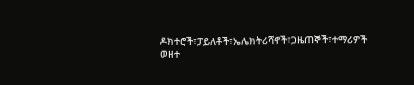ዶክተሮች፣ፓይለቶች፣ኤሌክትሪሻኖች፣ጋዜጠኞች፣ተማሪዎች ወዘተ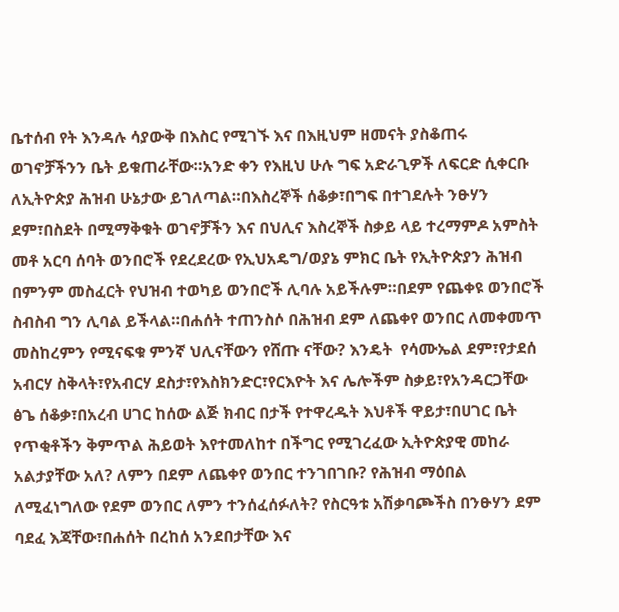ቤተሰብ የት እንዳሉ ሳያውቅ በእስር የሚገኙ እና በእዚህም ዘመናት ያስቆጠሩ ወገኖቻችንን ቤት ይቁጠራቸው።አንድ ቀን የእዚህ ሁሉ ግፍ አድራጊዎች ለፍርድ ሲቀርቡ ለኢትዮጵያ ሕዝብ ሁኔታው ይገለጣል።በእስረኞች ሰቆቃ፣በግፍ በተገደሉት ንፁሃን ደም፣በስደት በሚማቅቁት ወገኖቻችን እና በህሊና እስረኞች ስቃይ ላይ ተረማምዶ አምስት መቶ አርባ ሰባት ወንበሮች የደረደረው የኢህአዴግ/ወያኔ ምክር ቤት የኢትዮጵያን ሕዝብ በምንም መስፈርት የህዝብ ተወካይ ወንበሮች ሊባሉ አይችሉም።በደም የጨቀዩ ወንበሮች ስብስብ ግን ሊባል ይችላል።በሐሰት ተጠንስሶ በሕዝብ ደም ለጨቀየ ወንበር ለመቀመጥ መስከረምን የሚናፍቁ ምንኛ ህሊናቸውን የሸጡ ናቸው? እንዴት  የሳሙኤል ደም፣የታደሰ አብርሃ ስቅላት፣የአብርሃ ደስታ፣የእስክንድር፣የርእዮት እና ሌሎችም ስቃይ፣የአንዳርጋቸው ፅጌ ሰቆቃ፣በአረብ ሀገር ከሰው ልጅ ክብር በታች የተዋረዱት እህቶች ዋይታ፣በሀገር ቤት የጥቂቶችን ቅምጥል ሕይወት እየተመለከተ በችግር የሚገረፈው ኢትዮጵያዊ መከራ አልታያቸው አለ? ለምን በደም ለጨቀየ ወንበር ተንገበገቡ? የሕዝብ ማዕበል ለሚፈነግለው የደም ወንበር ለምን ተንሰፈሰፉለት? የስርዓቱ አሽቃባጮችስ በንፁሃን ደም ባደፈ እጃቸው፣በሐሰት በረከሰ አንደበታቸው እና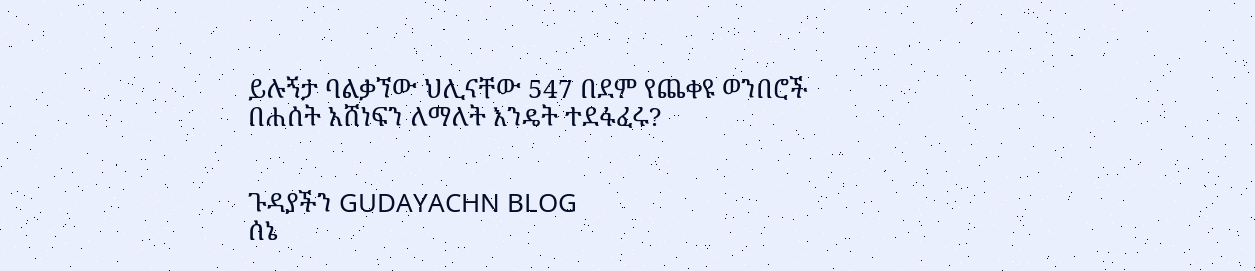ይሉኝታ ባልቃኘው ህሊናቸው 547 በደም የጨቀዩ ወንበሮች በሐሰት አሸነፍን ለማለት እንዴት ተደፋፈሩ?


ጉዳያችን GUDAYACHN BLOG
ሰኔ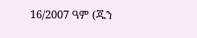16/2007 ዓም (ጁን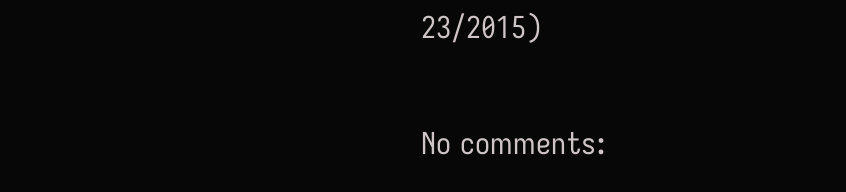23/2015)

No comments: